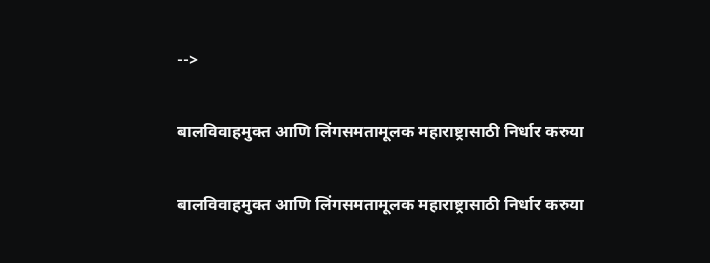-->

बालविवाहमुक्त आणि लिंगसमतामूलक महाराष्ट्रासाठी निर्धार करुया

बालविवाहमुक्त आणि लिंगसमतामूलक महाराष्ट्रासाठी निर्धार करुया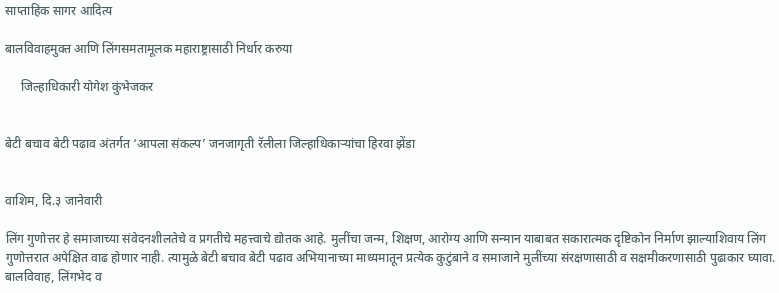साप्ताहिक सागर आदित्य

बालविवाहमुक्त आणि लिंगसमतामूलक महाराष्ट्रासाठी निर्धार करुया

     जिल्हाधिकारी योगेश कुंभेजकर


बेटी बचाव बेटी पढाव अंतर्गत ‘आपला संकल्प’ जनजागृती रॅलीला जिल्हाधिकाऱ्यांचा हिरवा झेंडा


वाशिम, दि.३ जानेवारी

लिंग गुणोत्तर हे समाजाच्या संवेदनशीलतेचे व प्रगतीचे महत्त्वाचे द्योतक आहे. मुलींचा जन्म, शिक्षण, आरोग्य आणि सन्मान याबाबत सकारात्मक दृष्टिकोन निर्माण झाल्याशिवाय लिंग गुणोत्तरात अपेक्षित वाढ होणार नाही. त्यामुळे बेटी बचाव बेटी पढाव अभियानाच्या माध्यमातून प्रत्येक कुटुंबाने व समाजाने मुलींच्या संरक्षणासाठी व सक्षमीकरणासाठी पुढाकार घ्यावा. बालविवाह, लिंगभेद व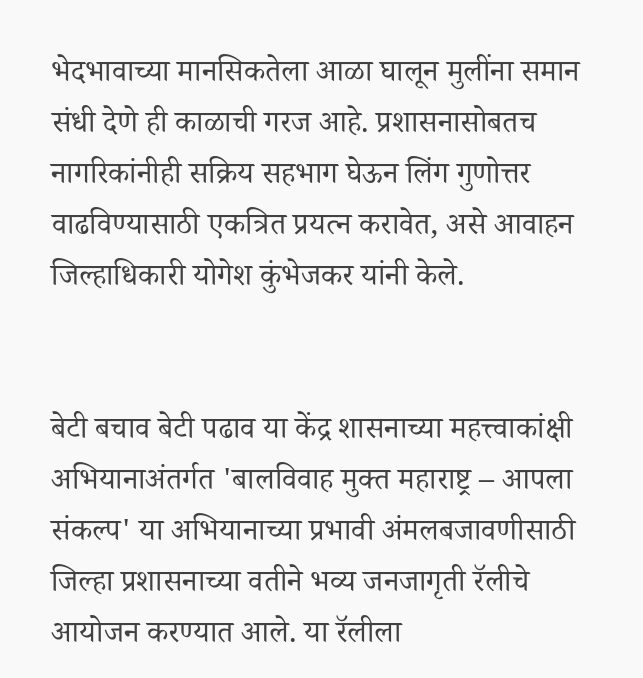भेदभावाच्या मानसिकतेला आळा घालून मुलींना समान संधी देणे ही काळाची गरज आहे. प्रशासनासोबतच नागरिकांनीही सक्रिय सहभाग घेऊन लिंग गुणोत्तर वाढविण्यासाठी एकत्रित प्रयत्न करावेत, असे आवाहन जिल्हाधिकारी योगेश कुंभेजकर यांनी केले.


बेटी बचाव बेटी पढाव या केंद्र शासनाच्या महत्त्वाकांक्षी अभियानाअंतर्गत 'बालविवाह मुक्त महाराष्ट्र – आपला संकल्प' या अभियानाच्या प्रभावी अंमलबजावणीसाठी जिल्हा प्रशासनाच्या वतीने भव्य जनजागृती रॅलीचे आयोजन करण्यात आले. या रॅलीला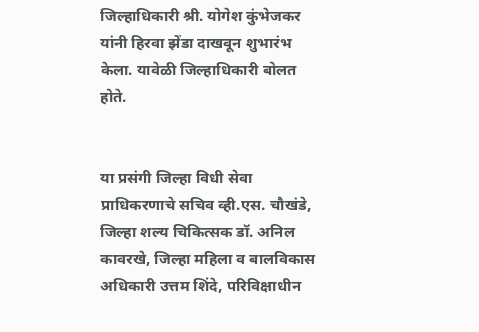जिल्हाधिकारी श्री. योगेश कुंभेजकर यांनी हिरवा झेंडा दाखवून शुभारंभ केला. यावेळी जिल्हाधिकारी बोलत होते.


या प्रसंगी जिल्हा विधी सेवा प्राधिकरणाचे सचिव व्ही.एस. चौखंडे, जिल्हा शल्य चिकित्सक डॉ. अनिल कावरखे, जिल्हा महिला व बालविकास अधिकारी उत्तम शिंदे, परिविक्षाधीन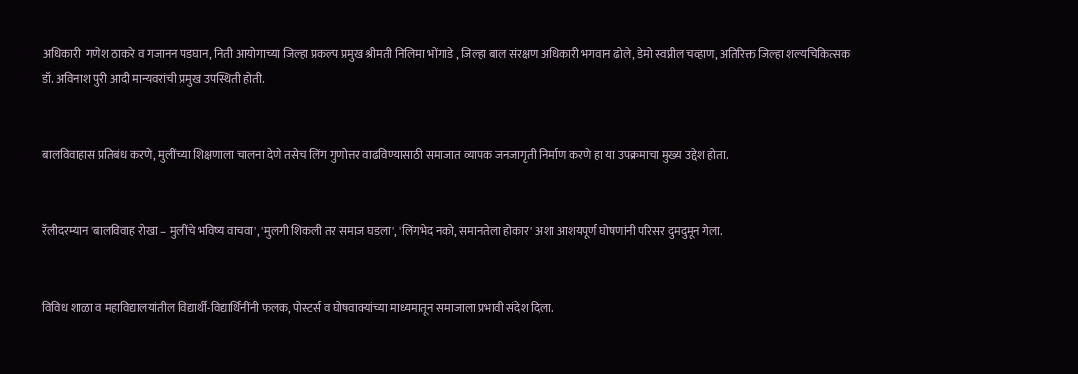अधिकारी  गणेश ठाकरे व गजानन पडघान, निती आयोगाच्या जिल्हा प्रकल्प प्रमुख श्रीमती निलिमा भोंगाडे , जिल्हा बाल संरक्षण अधिकारी भगवान ढोले, डेमो‌ स्वप्नील‌ चव्हाण, अतिरिक्त जिल्हा शल्यचिकित्सक डॉ. अविनाश पुरी आदी मान्यवरांची प्रमुख उपस्थिती होती.


बालविवाहास प्रतिबंध करणे, मुलींच्या शिक्षणाला चालना देणे तसेच लिंग गुणोत्तर वाढविण्यासाठी समाजात व्यापक जनजागृती निर्माण करणे हा या उपक्रमाचा मुख्य उद्देश होता.


रॅलीदरम्यान 'बालविवाह रोखा – मुलींचे भविष्य वाचवा', 'मुलगी शिकली तर समाज घडला', 'लिंगभेद नको, समानतेला होकार' अशा आशयपूर्ण घोषणांनी परिसर दुमदुमून गेला.


विविध शाळा व महाविद्यालयांतील विद्यार्थी-विद्यार्थिनींनी फलक, पोस्टर्स व घोषवाक्यांच्या माध्यमातून समाजाला प्रभावी संदेश दिला.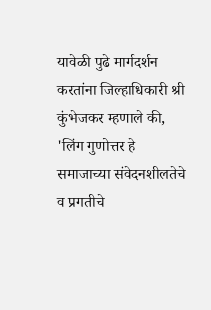यावेळी पुढे मार्गदर्शन करतांना जिल्हाधिकारी श्री कुंभेजकर म्हणाले की, 'लिंग गुणोत्तर हे समाजाच्या संवेदनशीलतेचे व प्रगतीचे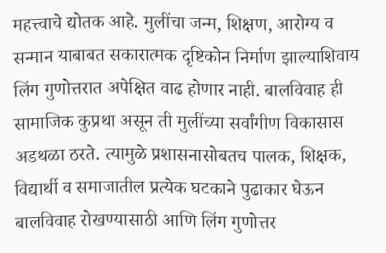महत्त्वाचे द्योतक आहे. मुलींचा जन्म, शिक्षण, आरोग्य व सन्मान याबाबत सकारात्मक दृष्टिकोन निर्माण झाल्याशिवाय लिंग गुणोत्तरात अपेक्षित वाढ होणार नाही. बालविवाह ही सामाजिक कुप्रथा असून ती मुलींच्या सर्वांगीण विकासास अडथळा ठरते. त्यामुळे प्रशासनासोबतच पालक, शिक्षक, विद्यार्थी व समाजातील प्रत्येक घटकाने पुढाकार घेऊन बालविवाह रोखण्यासाठी आणि लिंग गुणोत्तर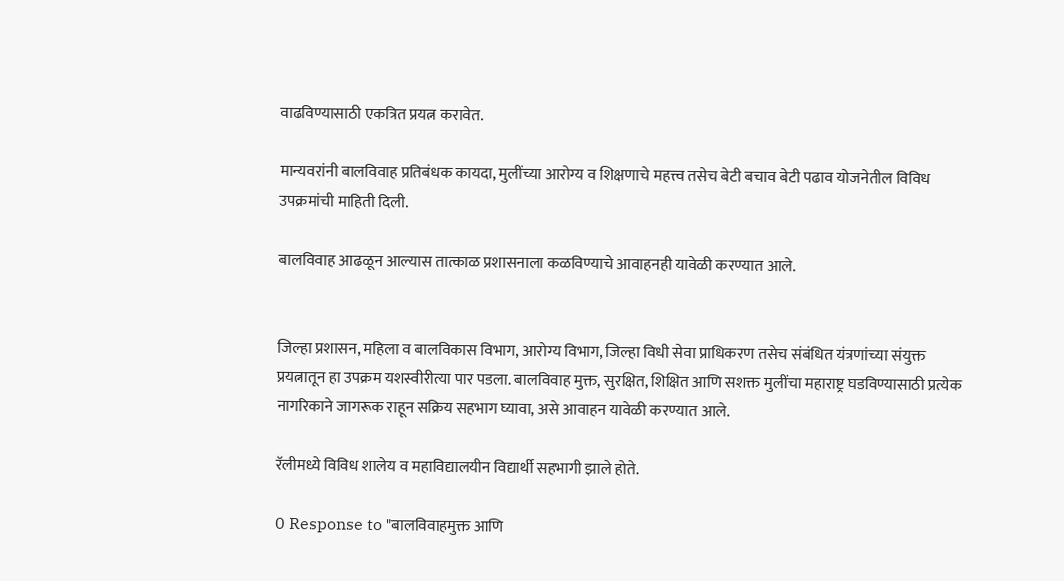वाढविण्यासाठी एकत्रित प्रयत्न करावेत.

मान्यवरांनी बालविवाह प्रतिबंधक कायदा, मुलींच्या आरोग्य व शिक्षणाचे महत्त्व तसेच बेटी बचाव बेटी पढाव योजनेतील विविध उपक्रमांची माहिती दिली.

बालविवाह आढळून आल्यास तात्काळ प्रशासनाला कळविण्याचे आवाहनही यावेळी करण्यात आले.


जिल्हा प्रशासन, महिला व बालविकास विभाग, आरोग्य विभाग, जिल्हा विधी सेवा प्राधिकरण तसेच संबंधित यंत्रणांच्या संयुक्त प्रयत्नातून हा उपक्रम यशस्वीरीत्या पार पडला. बालविवाह मुक्त, सुरक्षित, शिक्षित आणि सशक्त मुलींचा महाराष्ट्र घडविण्यासाठी प्रत्येक नागरिकाने जागरूक राहून सक्रिय सहभाग घ्यावा, असे आवाहन यावेळी करण्यात आले.

रॅलीमध्ये विविध शालेय व महाविद्यालयीन विद्यार्थी सहभागी झाले होते.

0 Response to "बालविवाहमुक्त आणि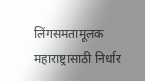लिंगसमतामूलक महाराष्ट्रासाठी निर्धार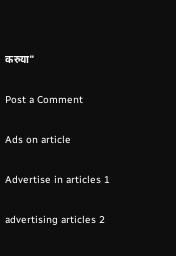करुया"

Post a Comment

Ads on article

Advertise in articles 1

advertising articles 2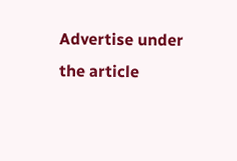Advertise under the article